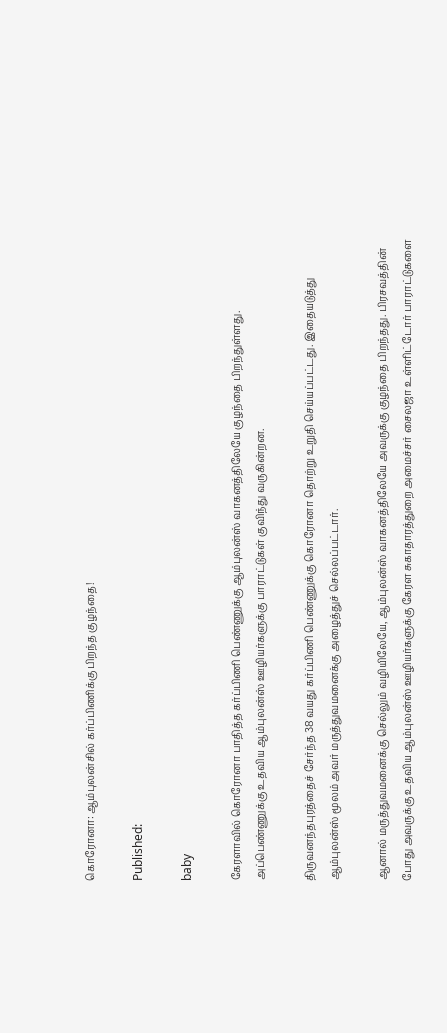கொரோனா: ஆம்புலன்சில் கர்ப்பிணிக்கு பிறந்த குழந்தை!

Published:

baby

கேரளாவில் கொரோனா பாதித்த கர்ப்பிணி பெண்ணுக்கு ஆம்புலன்ஸ் வாகனத்திலேயே குழந்தை பிறந்துள்ளது. அப்பெண்ணுக்கு உதவிய ஆம்புலன்ஸ் ஊழியர்களுக்கு பாராட்டுகள் குவிந்து வருகின்றன.

திருவனந்தபுரத்தைச் சேர்ந்த 38 வயது கர்ப்பிணி பெண்ணுக்கு கொரோனா தொற்று உறுதி செய்யப்பட்டது. இதையடுத்து ஆம்புலன்ஸ் மூலம் அவர் மருத்துவமனைக்கு அழைத்துச் செல்லப்பட்டார்.

ஆனால் மருத்துவமனைக்கு செல்லும் வழியிலேயே, ஆம்புலன்ஸ் வாகனத்திலேயே அவருக்கு குழந்தை பிறந்தது. பிரசவத்தின் போது அவருக்கு உதவிய ஆம்புலன்ஸ் ஊழியர்களுக்கு கேரள சுகாதாரத்துறை அமைச்சர் சைலஜா உள்ளிட்டோர் பாராட்டுகளை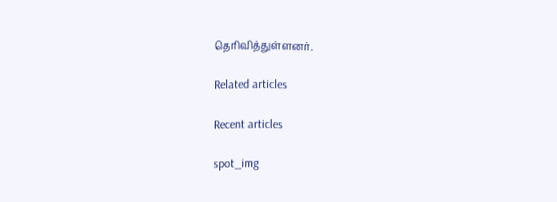தெரிவித்துள்ளனர்.

Related articles

Recent articles

spot_img